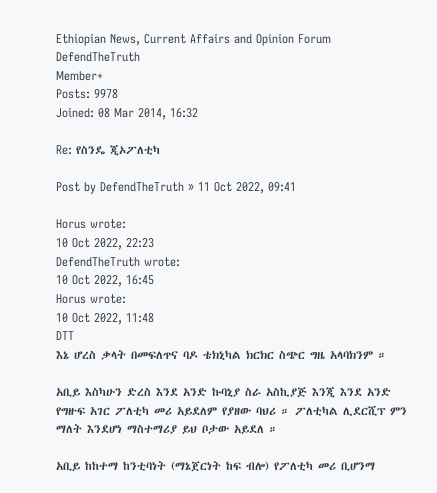Ethiopian News, Current Affairs and Opinion Forum
DefendTheTruth
Member+
Posts: 9978
Joined: 08 Mar 2014, 16:32

Re: የስንዴ ጂኦፖለቲካ

Post by DefendTheTruth » 11 Oct 2022, 09:41

Horus wrote:
10 Oct 2022, 22:23
DefendTheTruth wrote:
10 Oct 2022, 16:45
Horus wrote:
10 Oct 2022, 11:48
DTT
እኔ ሆረስ ቃላት በመፍለጥና ባዶ ቴክኒካል ክርክር ስጭር ግዜ አላባክንም ።

አቢይ እስካሁን ድረስ እንደ አንድ ኩባኒያ ስራ አስኪያጅ እንጂ እንደ አንድ የግዙፍ አገር ፖለቲካ መሪ አይደለም የያዘው ባህሪ ። ፖለቲካል ሊደርሺፕ ምን ማለት እንደሆነ ማስተማሪያ ይህ ቦታው አይደለ ።

አቢይ ከከተማ ከንቲባነት (ማኔጀርነት ከፍ ብሎ) የፖለቲካ መሪ ቢሆንማ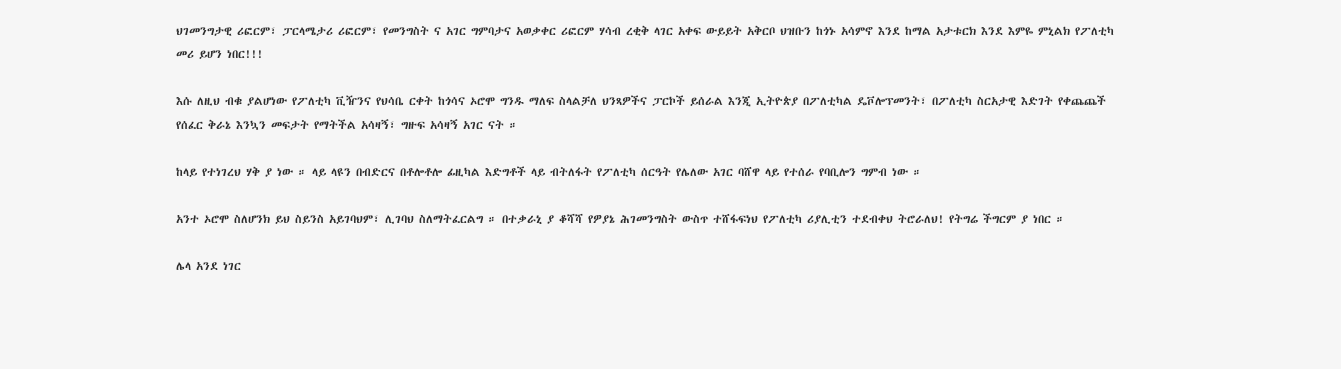ህገመንግታዊ ሪፎርም፣ ፓርላሜታሪ ሪፎርም፣ የመንግስት ና አገር ግምባታና አወቃቀር ሪፎርም ሃሳብ ረቂቅ ላገር አቀፍ ውይይት አቅርቦ ህዝቡን ከጎኑ አሳምኖ እንደ ከማል አታቱርክ እንደ እምዬ ምኒልክ የፖለቲካ መሪ ይሆን ነበር!!!

እሱ ለዚህ ብቁ ያልሆነው የፖለቲካ ቪዥንና የህሳቤ ርቀት ከጎሳና ኦሮሞ ግንዱ ማለፍ ስላልቻለ ህንጻዎችና ፓርኮች ይሰራል እንጂ ኢትዮጵያ በፖለቲካል ዴቮሎፕመንት፣ በፖለቲካ ስርአታዊ እድገት የቀጨጨች የሰፈር ቅራኔ እንኳን መፍታት የማትችል አሳዛኝ፣ ግዙፍ አሳዛኝ አገር ናት ።

ከላይ የተነገረህ ሃቅ ያ ነው ። ላይ ላዩን በብድርና በቶሎቶሎ ፊዚካል እድግቶች ላይ ብትለፋት የፖለቲካ ሰርዓት የሌለው አገር ባሸዋ ላይ የተሰራ የባቢሎን ግምብ ነው ።

አንተ ኦሮሞ ስለሆንክ ይህ ስይንስ አይገባህም፣ ሊገባህ ስለማትፈርልግ ። በተቃራኒ ያ ቆሻሻ የዎያኔ ሕገመንግስት ውስጥ ተሸፋፍነህ የፖለቲካ ሪያሊቲን ተደብቀህ ትሮራለህ! የትግሬ ችግርም ያ ነበር ።

ሌላ አንደ ነገር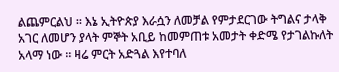ልጨምርልህ ። እኔ ኢትዮጵያ እራሷን ለመቻል የምታደርገው ትግልና ታላቅ አገር ለመሆን ያላት ምኞት አቢይ ከመምጠቱ አመታት ቀድሜ የታገልኩለት አላማ ነው ። ዛሬ ምርት አድጓል እየተባለ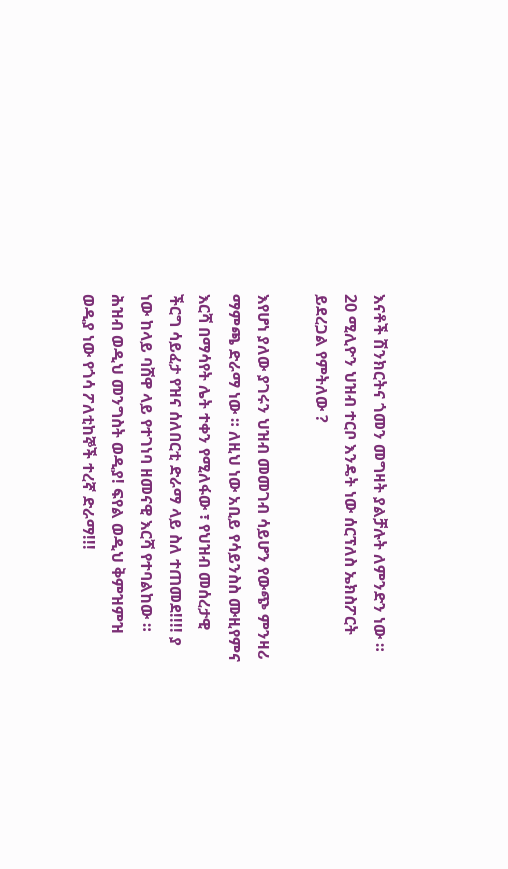እናቶች ሽንክርትና ጎመን መግዛት ያልቻሉት ለምንድን ነው ። 20 ሚሊዮን ህዝብ ተርቦ እንዴት ነው ሰርፕለስ ኤክስፖርት ይደረጋል የምትለው ?

እየሆነ ያለው ያገሩን ህዝብ መመገብ ሳይሆን የውጭ ምንዛሪ ማምጫ ድራማ ነው ። ለዚህ ነው አቢይ የሳይንስስ ሙዚየምና እርሻ በማሳየት ሌት ተቀን የሚለፋው ፣ የህዝብ መሰረታዊ ችርግ ሳይፈታ የዝና ሰለበርቲ ድራማ ላይ ስለ ተጠመደ!!!! ያ ነው ከላይ ባሸዋ ላይ የተገነባ ዘመናዊ እርሻ የተባልከው ። ሕዝብ ወዲህ መንግስት ወዲያ! ፍየል ወዲህ ቅምዝምዝ ወዲያ ነው የጎሳ ፖለቲከኞች ተረኛ ድራማ!!!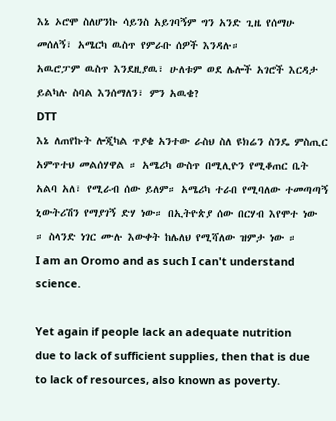እኔ ኦሮሞ ስለሆንኩ ሳይንስ አይገባኝም ግን አንድ ጊዜ የሰማሁ መሰለኝ፣ አሜርካ ዉስጥ የምራቡ ሰዎች እንዳሉ።
አዉሮፓም ዉስጥ እንደዚያዉ፣ ሁለቱም ወደ ሌሎች አገሮች እርዳታ ይልካሉ ስባል እንሰማለን፣ ምን አዉቄ?
DTT
እኔ ለጠየኩት ሎጂካል ጥያቄ አንተው ራስህ ስለ ዩክሬን ስንዴ ምስጢር አምጥተህ መልሰሃዋል ። አሜሪካ ውስጥ በሚሊዮን የሚቆጠር ቤት አልባ አለ፣ የሚራብ ሰው ይለም። አሜሪካ ተራበ የሚባለው ተመጣጣኝ ኒውትሪሽን የማያገኝ ድሃ ነው። በኢትዮጵያ ሰው በርሃብ እየሞተ ነው ። ስላንድ ነገር ሙሉ እውቀት ከሌለህ የሚሻለው ዝምታ ነው ።
I am an Oromo and as such I can't understand science.

Yet again if people lack an adequate nutrition due to lack of sufficient supplies, then that is due to lack of resources, also known as poverty.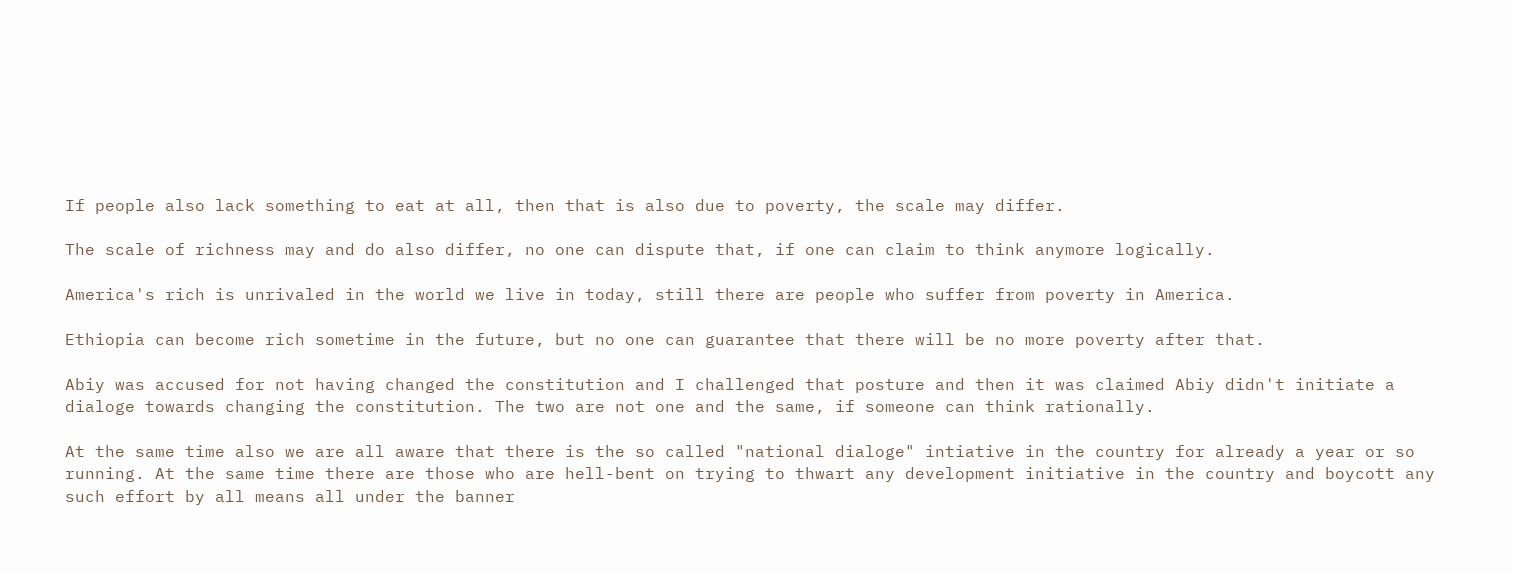If people also lack something to eat at all, then that is also due to poverty, the scale may differ.

The scale of richness may and do also differ, no one can dispute that, if one can claim to think anymore logically.

America's rich is unrivaled in the world we live in today, still there are people who suffer from poverty in America.

Ethiopia can become rich sometime in the future, but no one can guarantee that there will be no more poverty after that.

Abiy was accused for not having changed the constitution and I challenged that posture and then it was claimed Abiy didn't initiate a dialoge towards changing the constitution. The two are not one and the same, if someone can think rationally.

At the same time also we are all aware that there is the so called "national dialoge" intiative in the country for already a year or so running. At the same time there are those who are hell-bent on trying to thwart any development initiative in the country and boycott any such effort by all means all under the banner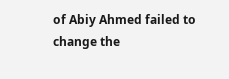of Abiy Ahmed failed to change the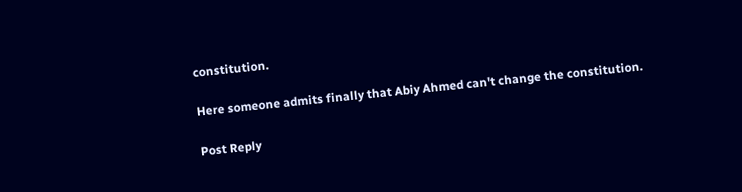constitution.

Here someone admits finally that Abiy Ahmed can't change the constitution.

Post Reply